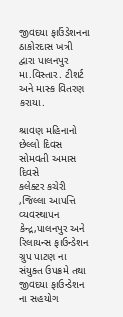જીવદયા ફાઉંડેશનના ઠાકોરદાસ ખત્રી દ્વારા પાલનપુર મા.વિસ્તાર. ટીશર્ટ અને માસ્ક વિતરણ કરાયા.

શ્રાવણ મહિનાનો છેલ્લો દિવસ સોમવતી અમાસ દિવસે
કલેક્ટર કચેરી ,જિલ્લા આપત્તિ વ્યવસ્થાપન કેન્દ્ર,પાલનપુર અને રિલાયન્સ ફાઉન્ડેશન ગ્રુપ પાટણ ના સંયુક્ત ઉપક્રમે તથા જીવદયા ફાઉન્ડેશન ના સહયોગ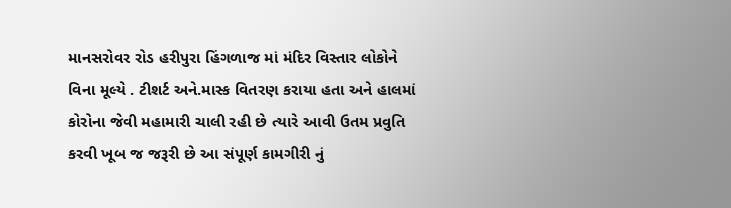માનસરોવર રોડ હરીપુરા હિંગળાજ માં મંદિર વિસ્તાર લોકોને વિના મૂલ્યે . ટીશર્ટ અને.માસ્ક વિતરણ કરાયા હતા અને હાલમાં કોરોના જેવી મહામારી ચાલી રહી છે ત્યારે આવી ઉતમ પ્રવુતિ કરવી ખૂબ જ જરૂરી છે આ સંપૂર્ણ કામગીરી નું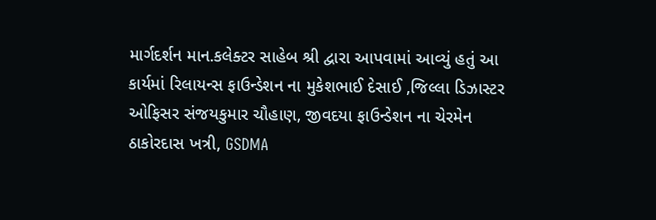માર્ગદર્શન માન.કલેક્ટર સાહેબ શ્રી દ્વારા આપવામાં આવ્યું હતું આ કાર્યમાં રિલાયન્સ ફાઉન્ડેશન ના મુકેશભાઈ દેસાઈ ,જિલ્લા ડિઝાસ્ટર ઓફિસર સંજયકુમાર ચૌહાણ, જીવદયા ફાઉન્ડેશન ના ચેરમેન ઠાકોરદાસ ખત્રી, GSDMA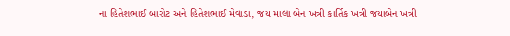ના હિતેશભાઈ બારોટ અને હિતેશભાઈ મેવાડા, જય માલા બેન ખત્રી કાર્તિક ખત્રી જયાબેન ખત્રી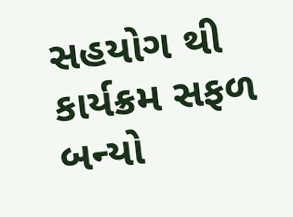સહયોગ થી કાર્યક્રમ સફળ બન્યો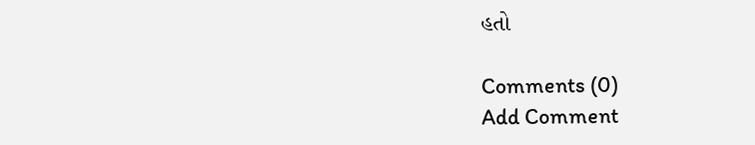હતો

Comments (0)
Add Comment